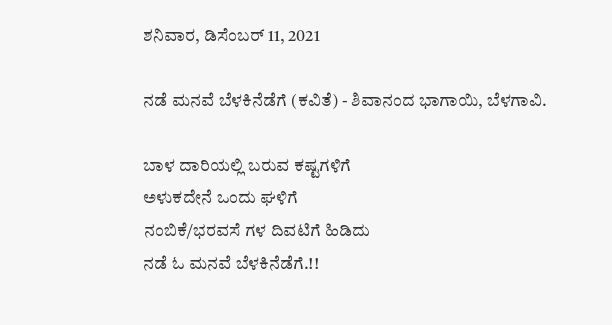ಶನಿವಾರ, ಡಿಸೆಂಬರ್ 11, 2021

ನಡೆ ಮನವೆ ಬೆಳಕಿನೆಡೆಗೆ (ಕವಿತೆ) - ಶಿವಾನಂದ ಭಾಗಾಯಿ, ಬೆಳಗಾವಿ.

ಬಾಳ ದಾರಿಯಲ್ಲಿ ಬರುವ ಕಷ್ಟಗಳಿಗೆ
ಅಳುಕದೇನೆ ಒಂದು ಘಳಿಗೆ
ನಂಬಿಕೆ/ಭರವಸೆ ಗಳ ದಿವಟಿಗೆ ಹಿಡಿದು
ನಡೆ ಓ ಮನವೆ ಬೆಳಕಿನೆಡೆಗೆ.!!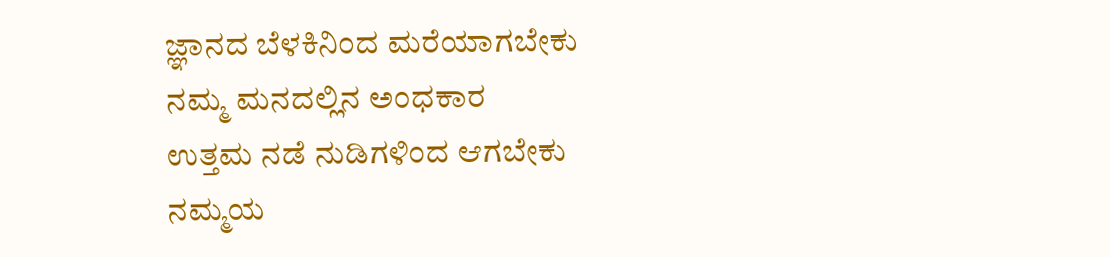ಜ್ಞಾನದ ಬೆಳಕಿನಿಂದ ಮರೆಯಾಗಬೇಕು
ನಮ್ಮ ಮನದಲ್ಲಿನ ಅಂಧಕಾರ
ಉತ್ತಮ ನಡೆ ನುಡಿಗಳಿಂದ ಆಗಬೇಕು
ನಮ್ಮಯ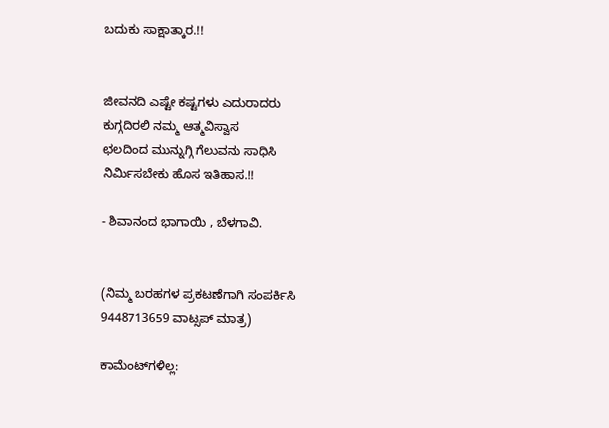ಬದುಕು ಸಾಕ್ಷಾತ್ಕಾರ.!!


ಜೀವನದಿ ಎಷ್ಟೇ ಕಷ್ಟಗಳು ಎದುರಾದರು
ಕುಗ್ಗದಿರಲಿ ನಮ್ಮ ಆತ್ಮವಿಸ್ವಾಸ
ಛಲದಿಂದ ಮುನ್ನುಗ್ಗಿ ಗೆಲುವನು ಸಾಧಿಸಿ
ನಿರ್ಮಿಸಬೇಕು ಹೊಸ ಇತಿಹಾಸ.!!

- ಶಿವಾನಂದ ಭಾಗಾಯಿ , ಬೆಳಗಾವಿ.


(ನಿಮ್ಮ ಬರಹಗಳ ಪ್ರಕಟಣೆಗಾಗಿ ಸಂಪರ್ಕಿಸಿ 9448713659 ವಾಟ್ಸಪ್ ಮಾತ್ರ)

ಕಾಮೆಂಟ್‌ಗಳಿಲ್ಲ: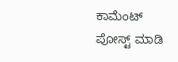ಕಾಮೆಂಟ್‌‌ ಪೋಸ್ಟ್‌ ಮಾಡಿ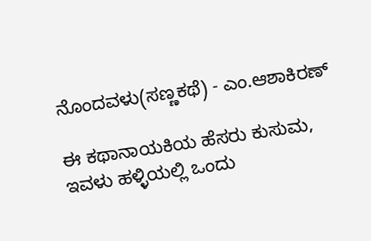ನೊಂದವಳು(ಸಣ್ಣಕಥೆ) - ಎಂ.ಆಶಾಕಿರಣ್

ಈ ಕಥಾನಾಯಕಿಯ ಹೆಸರು ಕುಸುಮ, ಇವಳು ಹಳ್ಳಿಯಲ್ಲಿ ಒಂದು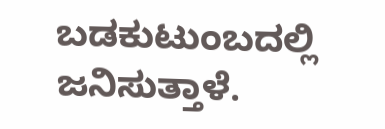ಬಡಕುಟುಂಬದಲ್ಲಿ ಜನಿಸುತ್ತಾಳೆ.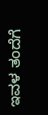ಇವಳ ತಂದೆಗೆ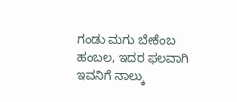ಗಂಡು ಮಗು ಬೇಕೆಂಬ ಹಂಬಲ, ಇದರ ಫಲವಾಗಿ ಇವನಿಗೆ ನಾಲ್ಕು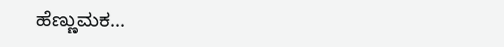ಹೆಣ್ಣುಮಕ...